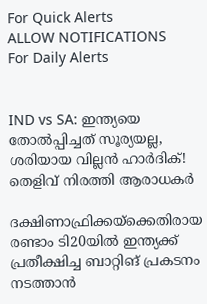For Quick Alerts
ALLOW NOTIFICATIONS
For Daily Alerts


IND vs SA: ഇന്ത്യയെ തോല്‍പ്പിച്ചത് സൂര്യയല്ല, ശരിയായ വില്ലന്‍ ഹാര്‍ദിക്! തെളിവ് നിരത്തി ആരാധകര്‍

ദക്ഷിണാഫ്രിക്കയ്ക്കെതിരായ രണ്ടാം ടി20യില്‍ ഇന്ത്യക്ക് പ്രതീക്ഷിച്ച ബാറ്റിങ് പ്രകടനം നടത്താന്‍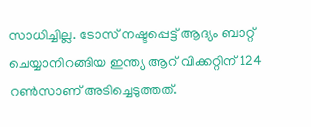സാധിച്ചില്ല. ടോസ് നഷ്ടപ്പെട്ട് ആദ്യം ബാറ്റ് ചെയ്യാനിറങ്ങിയ ഇന്ത്യ ആറ് വിക്കറ്റിന് 124 റണ്‍സാണ് അടിച്ചെടുത്തത്.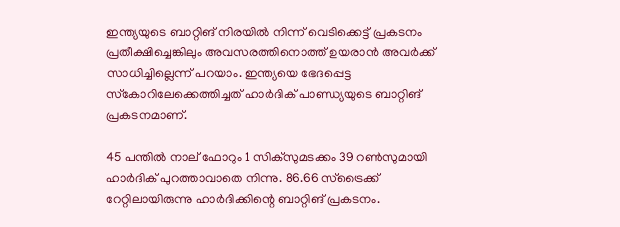ഇന്ത്യയുടെ ബാറ്റിങ് നിരയില്‍ നിന്ന് വെടിക്കെട്ട് പ്രകടനം പ്രതീക്ഷിച്ചെങ്കിലും അവസരത്തിനൊത്ത് ഉയരാന്‍ അവര്‍ക്ക് സാധിച്ചില്ലെന്ന് പറയാം. ഇന്ത്യയെ ഭേദപ്പെട്ട സ്‌കോറിലേക്കെത്തിച്ചത് ഹാര്‍ദിക് പാണ്ഡ്യയുടെ ബാറ്റിങ് പ്രകടനമാണ്.

45 പന്തില്‍ നാല് ഫോറും 1 സിക്സുമടക്കം 39 റണ്‍സുമായി ഹാര്‍ദിക് പുറത്താവാതെ നിന്നു. 86.66 സ്ട്രൈക്ക് റേറ്റിലായിരുന്നു ഹാര്‍ദിക്കിന്റെ ബാറ്റിങ് പ്രകടനം.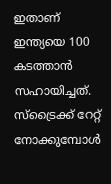ഇതാണ് ഇന്ത്യയെ 100 കടത്താന്‍ സഹായിച്ചത്. സ്ട്രൈക്ക് റേറ്റ് നോക്കുമ്പോള്‍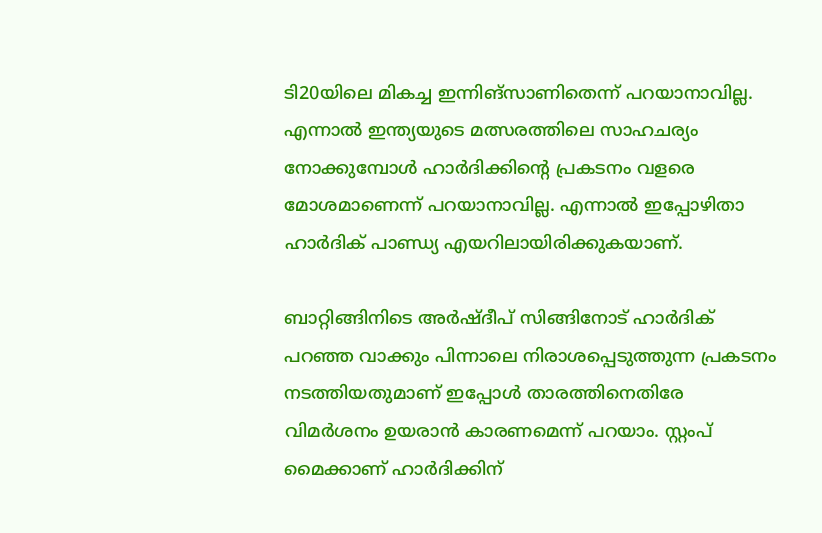ടി20യിലെ മികച്ച ഇന്നിങ്സാണിതെന്ന് പറയാനാവില്ല. എന്നാല്‍ ഇന്ത്യയുടെ മത്സരത്തിലെ സാഹചര്യം നോക്കുമ്പോള്‍ ഹാര്‍ദിക്കിന്റെ പ്രകടനം വളരെ മോശമാണെന്ന് പറയാനാവില്ല. എന്നാല്‍ ഇപ്പോഴിതാ ഹാര്‍ദിക് പാണ്ഡ്യ എയറിലായിരിക്കുകയാണ്.

ബാറ്റിങ്ങിനിടെ അര്‍ഷ്ദീപ് സിങ്ങിനോട് ഹാര്‍ദിക് പറഞ്ഞ വാക്കും പിന്നാലെ നിരാശപ്പെടുത്തുന്ന പ്രകടനം നടത്തിയതുമാണ് ഇപ്പോള്‍ താരത്തിനെതിരേ വിമര്‍ശനം ഉയരാന്‍ കാരണമെന്ന് പറയാം. സ്റ്റംപ് മൈക്കാണ് ഹാര്‍ദിക്കിന്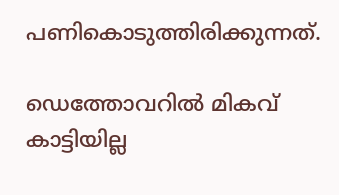പണികൊടുത്തിരിക്കുന്നത്.

ഡെത്തോവറില്‍ മികവ് കാട്ടിയില്ല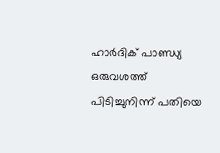ഹാര്‍ദിക് പാണ്ഡ്യ ഒരുവശത്ത് പിടിച്ചുനിന്ന് പതിയെ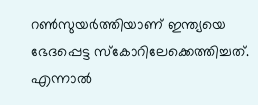റണ്‍സുയര്‍ത്തിയാണ് ഇന്ത്യയെ ഭേദപ്പെട്ട സ്‌കോറിലേക്കെത്തിച്ചത്. എന്നാല്‍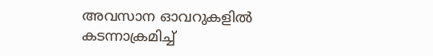അവസാന ഓവറുകളില്‍ കടന്നാക്രമിച്ച്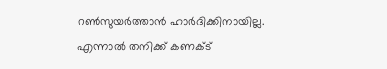റണ്‍സുയര്‍ത്താന്‍ ഹാര്‍ദിക്കിനായില്ല. എന്നാല്‍ തനിക്ക് കണക്ട്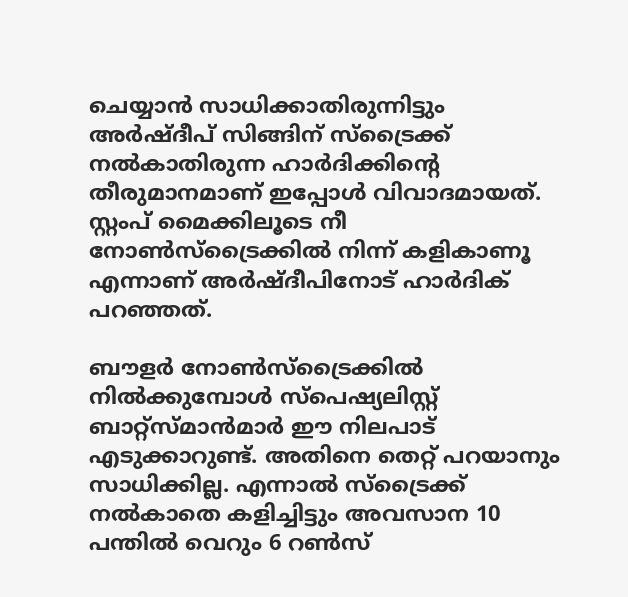ചെയ്യാന്‍ സാധിക്കാതിരുന്നിട്ടും അര്‍ഷ്ദീപ് സിങ്ങിന് സ്ട്രൈക്ക് നല്‍കാതിരുന്ന ഹാര്‍ദിക്കിന്റെ തീരുമാനമാണ് ഇപ്പോള്‍ വിവാദമായത്. സ്റ്റംപ് മൈക്കിലൂടെ നീ നോണ്‍സ്ട്രൈക്കില്‍ നിന്ന് കളികാണൂ എന്നാണ് അര്‍ഷ്ദീപിനോട് ഹാര്‍ദിക് പറഞ്ഞത്.

ബൗളര്‍ നോണ്‍സ്ട്രൈക്കില്‍ നില്‍ക്കുമ്പോള്‍ സ്പെഷ്യലിസ്റ്റ് ബാറ്റ്സ്മാന്‍മാര്‍ ഈ നിലപാട് എടുക്കാറുണ്ട്. അതിനെ തെറ്റ് പറയാനും സാധിക്കില്ല. എന്നാല്‍ സ്ട്രൈക്ക് നല്‍കാതെ കളിച്ചിട്ടും അവസാന 10 പന്തില്‍ വെറും 6 റണ്‍സ്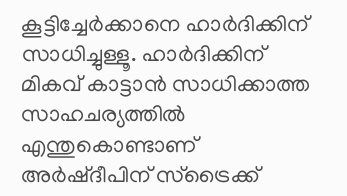കൂട്ടിച്ചേര്‍ക്കാനെ ഹാര്‍ദിക്കിന് സാധിച്ചുള്ളൂ. ഹാര്‍ദിക്കിന് മികവ് കാട്ടാന്‍ സാധിക്കാത്ത സാഹചര്യത്തില്‍ എന്തുകൊണ്ടാണ് അര്‍ഷ്ദീപിന് സ്ട്രൈക്ക്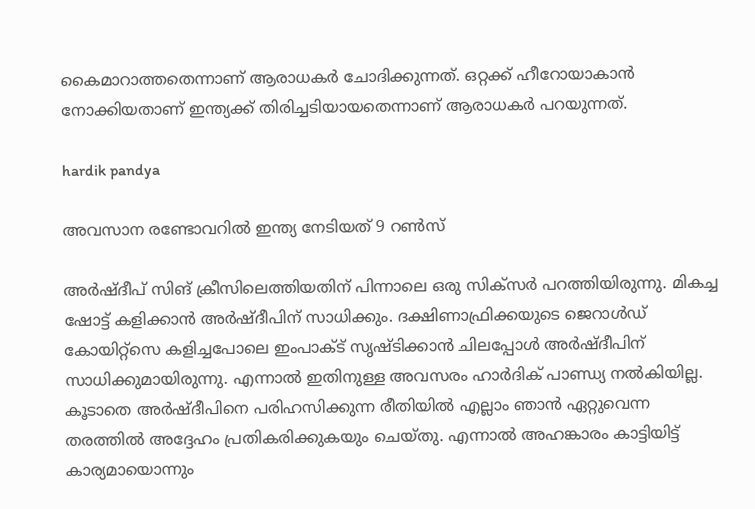കൈമാറാത്തതെന്നാണ് ആരാധകര്‍ ചോദിക്കുന്നത്. ഒറ്റക്ക് ഹീറോയാകാന്‍ നോക്കിയതാണ് ഇന്ത്യക്ക് തിരിച്ചടിയായതെന്നാണ് ആരാധകര്‍ പറയുന്നത്.

hardik pandya

അവസാന രണ്ടോവറില്‍ ഇന്ത്യ നേടിയത് 9 റണ്‍സ്

അര്‍ഷ്ദീപ് സിങ് ക്രീസിലെത്തിയതിന് പിന്നാലെ ഒരു സിക്‌സര്‍ പറത്തിയിരുന്നു. മികച്ച ഷോട്ട് കളിക്കാന്‍ അര്‍ഷ്ദീപിന് സാധിക്കും. ദക്ഷിണാഫ്രിക്കയുടെ ജെറാള്‍ഡ് കോയിറ്റ്‌സെ കളിച്ചപോലെ ഇംപാക്ട് സൃഷ്ടിക്കാന്‍ ചിലപ്പോള്‍ അര്‍ഷ്ദീപിന് സാധിക്കുമായിരുന്നു. എന്നാല്‍ ഇതിനുള്ള അവസരം ഹാര്‍ദിക് പാണ്ഡ്യ നല്‍കിയില്ല. കൂടാതെ അര്‍ഷ്ദീപിനെ പരിഹസിക്കുന്ന രീതിയില്‍ എല്ലാം ഞാന്‍ ഏറ്റുവെന്ന തരത്തില്‍ അദ്ദേഹം പ്രതികരിക്കുകയും ചെയ്തു. എന്നാല്‍ അഹങ്കാരം കാട്ടിയിട്ട് കാര്യമായൊന്നും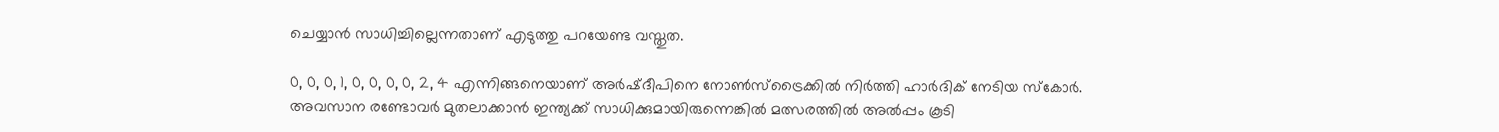ചെയ്യാന്‍ സാധിച്ചില്ലെന്നതാണ് എടുത്തു പറയേണ്ട വസ്തുത.

0, 0, 0, 1, 0, 0, 0, 0, 2, 4 എന്നിങ്ങനെയാണ് അര്‍ഷ്ദീപിനെ നോണ്‍സ്‌ട്രൈക്കില്‍ നിര്‍ത്തി ഹാര്‍ദിക് നേടിയ സ്‌കോര്‍. അവസാന രണ്ടോവര്‍ മുതലാക്കാന്‍ ഇന്ത്യക്ക് സാധിക്കുമായിരുന്നെങ്കില്‍ മത്സരത്തില്‍ അല്‍പ്പം കൂടി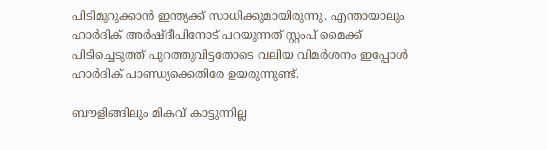പിടിമുറുക്കാന്‍ ഇന്ത്യക്ക് സാധിക്കുമായിരുന്നു. എന്തായാലും ഹാര്‍ദിക് അര്‍ഷ്ദീപിനോട് പറയുന്നത് സ്റ്റംപ് മൈക്ക് പിടിച്ചെടുത്ത് പുറത്തുവിട്ടതോടെ വലിയ വിമര്‍ശനം ഇപ്പോള്‍ ഹാര്‍ദിക് പാണ്ഡ്യക്കെതിരേ ഉയരുന്നുണ്ട്.

ബൗളിങ്ങിലും മികവ് കാട്ടുന്നില്ല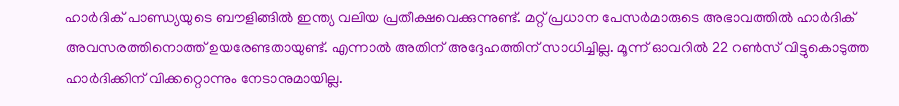ഹാര്‍ദിക് പാണ്ഡ്യയുടെ ബൗളിങ്ങില്‍ ഇന്ത്യ വലിയ പ്രതീക്ഷവെക്കുന്നുണ്ട്. മറ്റ് പ്രധാന പേസര്‍മാരുടെ അഭാവത്തില്‍ ഹാര്‍ദിക് അവസരത്തിനൊത്ത് ഉയരേണ്ടതായുണ്ട്. എന്നാല്‍ അതിന് അദ്ദേഹത്തിന് സാധിച്ചില്ല. മൂന്ന് ഓവറില്‍ 22 റണ്‍സ് വിട്ടുകൊടുത്ത ഹാര്‍ദിക്കിന് വിക്കറ്റൊന്നും നേടാനുമായില്ല.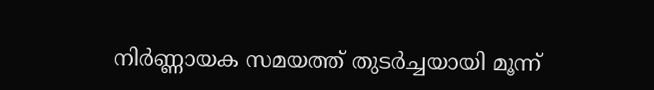നിര്‍ണ്ണായക സമയത്ത് തുടര്‍ച്ചയായി മൂന്ന്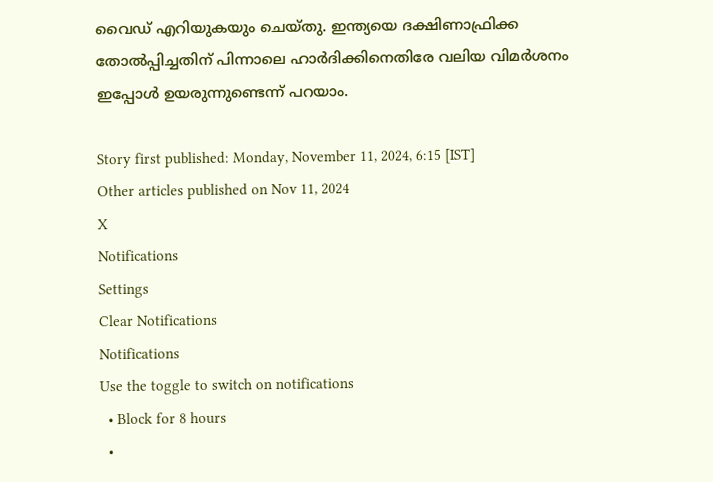വൈഡ് എറിയുകയും ചെയ്തു. ഇന്ത്യയെ ദക്ഷിണാഫ്രിക്ക തോല്‍പ്പിച്ചതിന് പിന്നാലെ ഹാര്‍ദിക്കിനെതിരേ വലിയ വിമര്‍ശനം ഇപ്പോള്‍ ഉയരുന്നുണ്ടെന്ന് പറയാം.

Story first published: Monday, November 11, 2024, 6:15 [IST]
Other articles published on Nov 11, 2024
X
Notifications
Settings
Clear Notifications
Notifications
Use the toggle to switch on notifications
  • Block for 8 hours
  •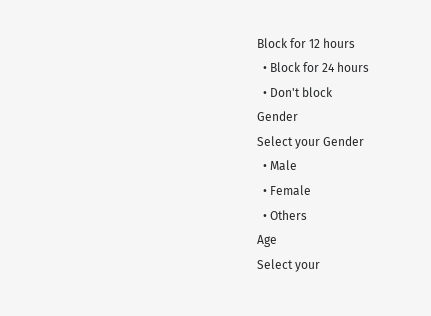Block for 12 hours
  • Block for 24 hours
  • Don't block
Gender
Select your Gender
  • Male
  • Female
  • Others
Age
Select your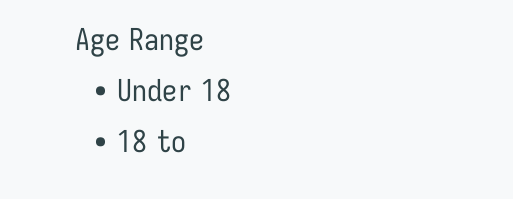Age Range
  • Under 18
  • 18 to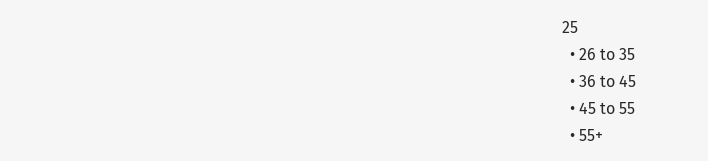25
  • 26 to 35
  • 36 to 45
  • 45 to 55
  • 55+